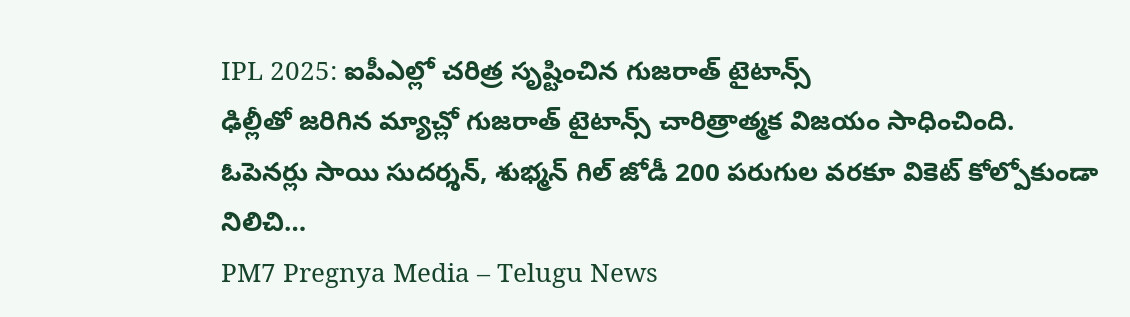IPL 2025: ఐపీఎల్లో చరిత్ర సృష్టించిన గుజరాత్ టైటాన్స్
ఢిల్లీతో జరిగిన మ్యాచ్లో గుజరాత్ టైటాన్స్ చారిత్రాత్మక విజయం సాధించింది. ఓపెనర్లు సాయి సుదర్శన్, శుభ్మన్ గిల్ జోడీ 200 పరుగుల వరకూ వికెట్ కోల్పోకుండా నిలిచి…
PM7 Pregnya Media – Telugu News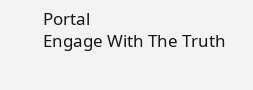Portal
Engage With The Truth